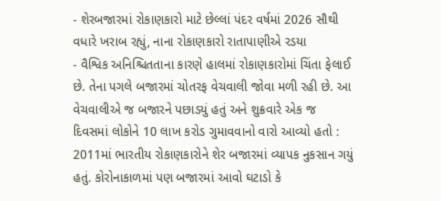- શેરબજારમાં રોકાણકારો માટે છેલ્લાં પંદર વર્ષમાં 2026 સૌથી વધારે ખરાબ રહ્યું, નાના રોકાણકારો રાતાપાણીએ રડયા
- વૈશ્વિક અનિશ્ચિતતાના કારણે હાલમાં રોકાણકારોમાં ચિંતા ફેલાઈ છે. તેના પગલે બજારમાં ચોતરફ વેચવાલી જોવા મળી રહી છે. આ વેચવાલીએ જ બજારને પછાડયું હતું અને શુક્રવારે એક જ દિવસમાં લોકોને 10 લાખ કરોડ ગુમાવવાનો વારો આવ્યો હતો : 2011માં ભારતીય રોકાણકારોને શેર બજારમાં વ્યાપક નુકસાન ગયું હતું. કોરોનાકાળમાં પણ બજારમાં આવો ઘટાડો કે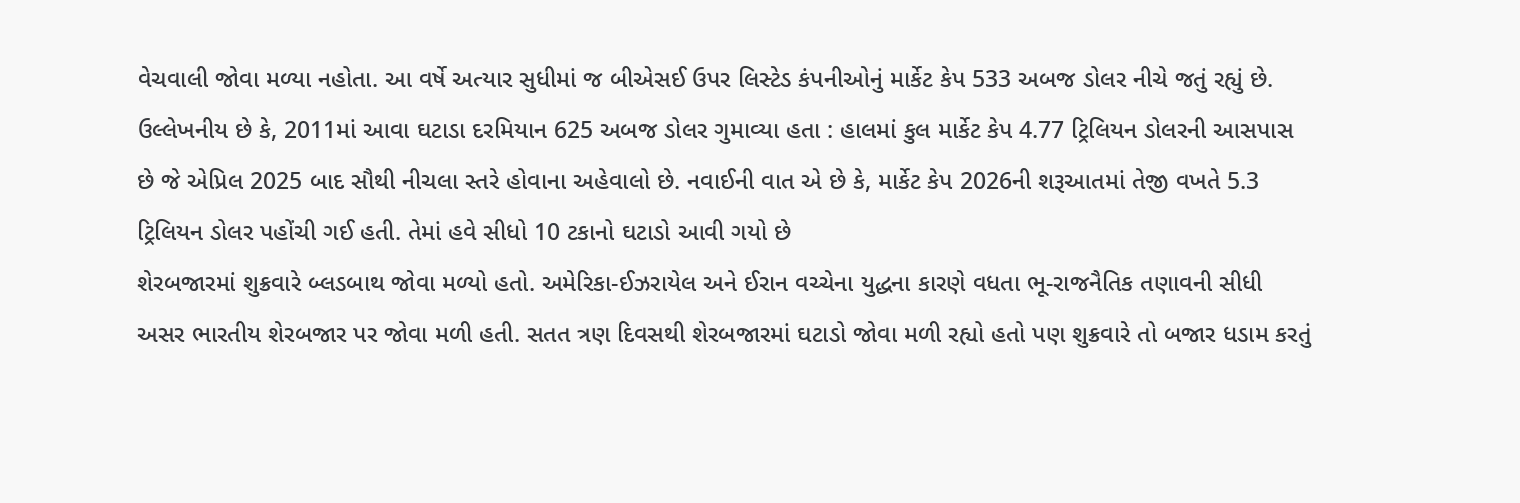વેચવાલી જોવા મળ્યા નહોતા. આ વર્ષે અત્યાર સુધીમાં જ બીએસઈ ઉપર લિસ્ટેડ કંપનીઓનું માર્કેટ કેપ 533 અબજ ડોલર નીચે જતું રહ્યું છે. ઉલ્લેખનીય છે કે, 2011માં આવા ઘટાડા દરમિયાન 625 અબજ ડોલર ગુમાવ્યા હતા : હાલમાં કુલ માર્કેટ કેપ 4.77 ટ્રિલિયન ડોલરની આસપાસ છે જે એપ્રિલ 2025 બાદ સૌથી નીચલા સ્તરે હોવાના અહેવાલો છે. નવાઈની વાત એ છે કે, માર્કેટ કેપ 2026ની શરૂઆતમાં તેજી વખતે 5.3 ટ્રિલિયન ડોલર પહોંચી ગઈ હતી. તેમાં હવે સીધો 10 ટકાનો ઘટાડો આવી ગયો છે
શેરબજારમાં શુક્રવારે બ્લડબાથ જોવા મળ્યો હતો. અમેરિકા-ઈઝરાયેલ અને ઈરાન વચ્ચેના યુદ્ધના કારણે વધતા ભૂ-રાજનૈતિક તણાવની સીધી અસર ભારતીય શેરબજાર પર જોવા મળી હતી. સતત ત્રણ દિવસથી શેરબજારમાં ઘટાડો જોવા મળી રહ્યો હતો પણ શુક્રવારે તો બજાર ધડામ કરતું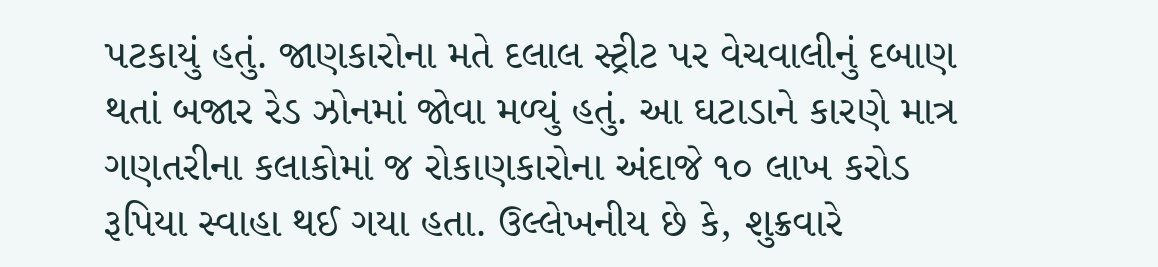પટકાયું હતું. જાણકારોના મતે દલાલ સ્ટ્રીટ પર વેચવાલીનું દબાણ થતાં બજાર રેડ ઝોનમાં જોવા મળ્યું હતું. આ ઘટાડાને કારણે માત્ર ગણતરીના કલાકોમાં જ રોકાણકારોના અંદાજે ૧૦ લાખ કરોડ રૂપિયા સ્વાહા થઈ ગયા હતા. ઉલ્લેખનીય છે કે, શુક્રવારે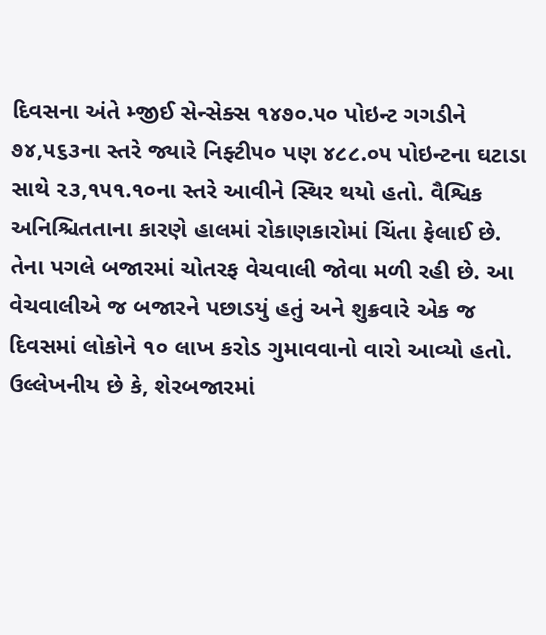દિવસના અંતે મ્જીઈ સેન્સેક્સ ૧૪૭૦.૫૦ પોઇન્ટ ગગડીને ૭૪,૫૬૩ના સ્તરે જ્યારે નિફ્ટી૫૦ પણ ૪૮૮.૦૫ પોઇન્ટના ઘટાડા સાથે ૨૩,૧૫૧.૧૦ના સ્તરે આવીને સ્થિર થયો હતો. વૈશ્વિક અનિશ્ચિતતાના કારણે હાલમાં રોકાણકારોમાં ચિંતા ફેલાઈ છે. તેના પગલે બજારમાં ચોતરફ વેચવાલી જોવા મળી રહી છે. આ વેચવાલીએ જ બજારને પછાડયું હતું અને શુક્રવારે એક જ દિવસમાં લોકોને ૧૦ લાખ કરોડ ગુમાવવાનો વારો આવ્યો હતો.
ઉલ્લેખનીય છે કે, શેરબજારમાં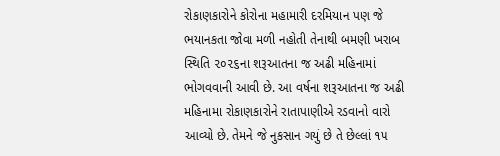રોકાણકારોને કોરોના મહામારી દરમિયાન પણ જે ભયાનકતા જોવા મળી નહોતી તેનાથી બમણી ખરાબ સ્થિતિ ૨૦૨૬ના શરૂઆતના જ અઢી મહિનામાં ભોગવવાની આવી છે. આ વર્ષના શરૂઆતના જ અઢી મહિનામા રોકાણકારોને રાતાપાણીએ રડવાનો વારો આવ્યો છે. તેમને જે નુકસાન ગયું છે તે છેલ્લાં ૧૫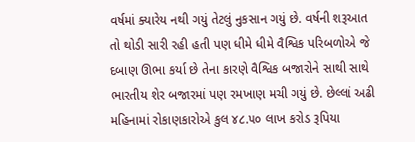વર્ષમાં ક્યારેય નથી ગયું તેટલું નુકસાન ગયું છે. વર્ષની શરૂઆત તો થોડી સારી રહી હતી પણ ધીમે ધીમે વૈશ્વિક પરિબળોએ જે દબાણ ઊભા કર્યા છે તેના કારણે વૈશ્વિક બજારોને સાથી સાથે ભારતીય શેર બજારમાં પણ રમખાણ મચી ગયું છે. છેલ્લાં અઢી મહિનામાં રોકાણકારોએ કુલ ૪૮.૫૦ લાખ કરોડ રૂપિયા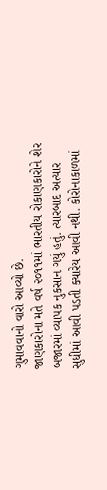ગુમાવવાનો વારો આવ્યો છે.
જાણકારોના મતે વર્ષ ૨૦૧૧માં ભારતીય રોકાણકારોને શેર બજારમાં વ્યાપક નુકસાન ગયું હતું. ત્યારબાદ અત્યાર સુધીમાં આવી પડતી ક્યારેય આવી નથી. કોરોનાકાળમાં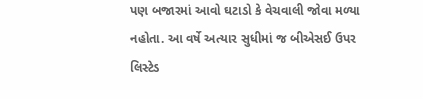પણ બજારમાં આવો ઘટાડો કે વેચવાલી જોવા મળ્યા નહોતા. આ વર્ષે અત્યાર સુધીમાં જ બીએસઈ ઉપર લિસ્ટેડ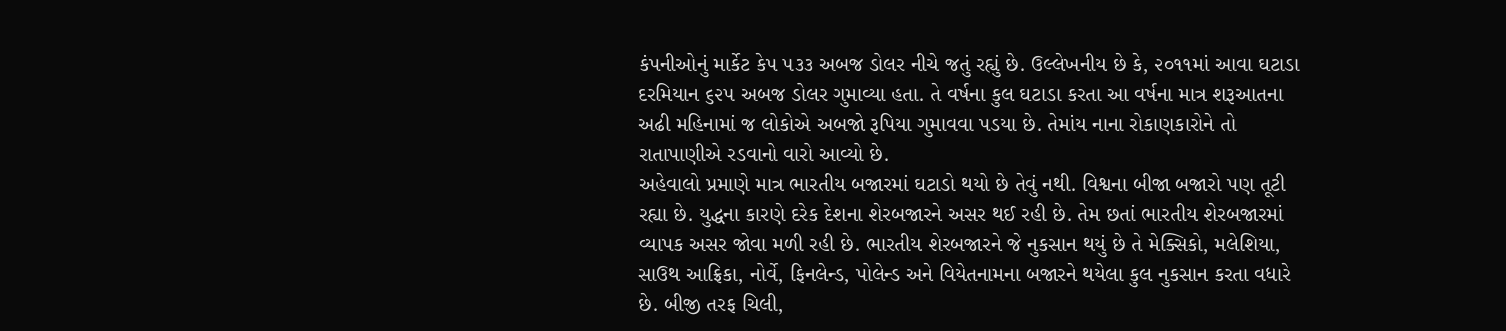કંપનીઓનું માર્કેટ કેપ ૫૩૩ અબજ ડોલર નીચે જતું રહ્યું છે. ઉલ્લેખનીય છે કે, ૨૦૧૧માં આવા ઘટાડા દરમિયાન ૬૨૫ અબજ ડોલર ગુમાવ્યા હતા. તે વર્ષના કુલ ઘટાડા કરતા આ વર્ષના માત્ર શરૂઆતના અઢી મહિનામાં જ લોકોએ અબજો રૂપિયા ગુમાવવા પડયા છે. તેમાંય નાના રોકાણકારોને તો રાતાપાણીએ રડવાનો વારો આવ્યો છે.
અહેવાલો પ્રમાણે માત્ર ભારતીય બજારમાં ઘટાડો થયો છે તેવું નથી. વિશ્વના બીજા બજારો પણ તૂટી રહ્યા છે. યુદ્ધના કારણે દરેક દેશના શેરબજારને અસર થઈ રહી છે. તેમ છતાં ભારતીય શેરબજારમાં વ્યાપક અસર જોવા મળી રહી છે. ભારતીય શેરબજારને જે નુકસાન થયું છે તે મેક્સિકો, મલેશિયા, સાઉથ આફ્રિકા, નોર્વે, ફિનલેન્ડ, પોલેન્ડ અને વિયેતનામના બજારને થયેલા કુલ નુકસાન કરતા વધારે છે. બીજી તરફ ચિલી,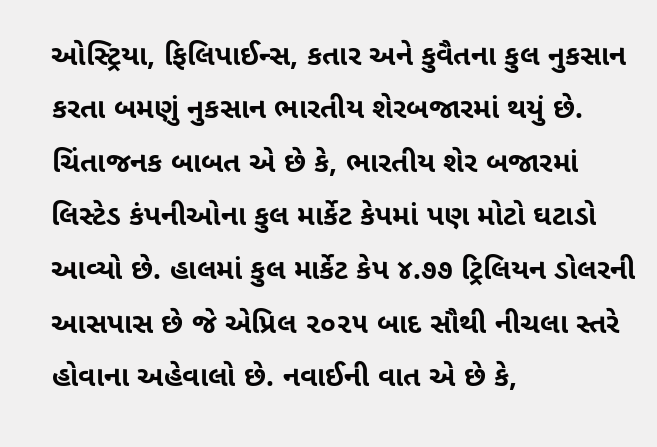ઓસ્ટ્રિયા, ફિલિપાઈન્સ, કતાર અને કુવૈતના કુલ નુકસાન કરતા બમણું નુકસાન ભારતીય શેરબજારમાં થયું છે.
ચિંતાજનક બાબત એ છે કે, ભારતીય શેર બજારમાં લિસ્ટેડ કંપનીઓના કુલ માર્કેટ કેપમાં પણ મોટો ઘટાડો આવ્યો છે. હાલમાં કુલ માર્કેટ કેપ ૪.૭૭ ટ્રિલિયન ડોલરની આસપાસ છે જે એપ્રિલ ૨૦૨૫ બાદ સૌથી નીચલા સ્તરે હોવાના અહેવાલો છે. નવાઈની વાત એ છે કે,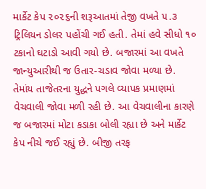માર્કેટ કેપ ૨૦૨૬ની શરૂઆતમાં તેજી વખતે ૫.૩ ટ્રિલિયન ડોલર પહોંચી ગઈ હતી. તેમાં હવે સીધો ૧૦ ટકાનો ઘટાડો આવી ગયો છે. બજારમાં આ વખતે જાન્યુઆરીથી જ ઉતાર-ચડાવ જોવા મળ્યા છે. તેમાંય તાજેતરના યુદ્ધને પગલે વ્યાપક પ્રમાણમાં વેચવાલી જોવા મળી રહી છે. આ વેચવાલીના કારણે જ બજારમાં મોટા કડાકા બોલી રહ્યા છે અને માર્કેટ કેપ નીચે જઈ રહ્યું છે. બીજી તરફ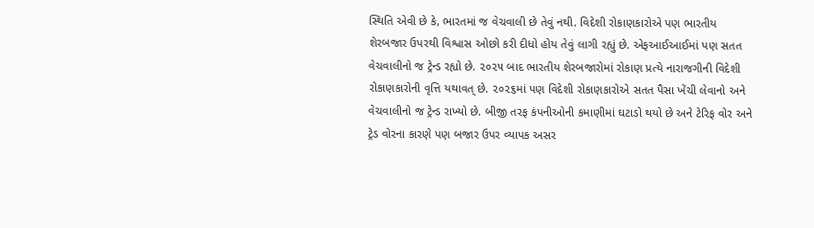સ્થિતિ એવી છે કે, ભારતમાં જ વેચવાલી છે તેવું નથી. વિદેશી રોકાણકારોએ પણ ભારતીય શેરબજાર ઉપરથી વિશ્વાસ ઓછો કરી દીધો હોય તેવું લાગી રહ્યું છે. એફઆઈઆઈમાં પણ સતત વેચવાલીનો જ ટ્રેન્ડ રહ્યો છે. ૨૦૨૫ બાદ ભારતીય શેરબજારોમાં રોકાણ પ્રત્યે નારાજગીની વિદેશી રોકાણકારોની વૃત્તિ યથાવત્ છે. ૨૦૨૬માં પણ વિદેશી રોકાણકારોએ સતત પૈસા ખેંચી લેવાનો અને વેચવાલીનો જ ટ્રેન્ડ રાખ્યો છે. બીજી તરફ કંપનીઓની કમાણીમાં ઘટાડો થયો છે અને ટેરિફ વોર અને ટ્રેડ વોરના કારણે પણ બજાર ઉપર વ્યાપક અસર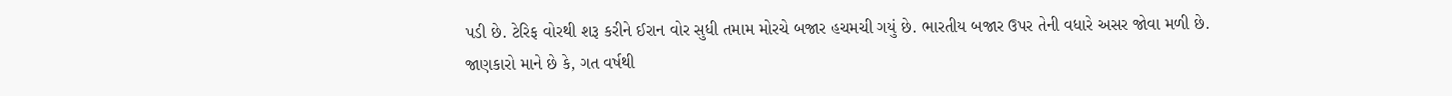પડી છે. ટેરિફ વોરથી શરૂ કરીને ઈરાન વોર સુધી તમામ મોરચે બજાર હચમચી ગયું છે. ભારતીય બજાર ઉપર તેની વધારે અસર જોવા મળી છે.
જાણકારો માને છે કે, ગત વર્ષથી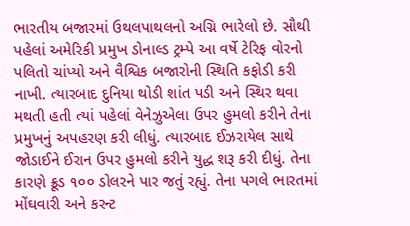ભારતીય બજારમાં ઉથલપાથલનો અગ્નિ ભારેલો છે. સૌથી પહેલાં અમેરિકી પ્રમુખ ડોનાલ્ડ ટ્રમ્પે આ વર્ષે ટેરિફ વોરનો પલિતો ચાંપ્યો અને વૈશ્વિક બજારોની સ્થિતિ કફોડી કરી નાખી. ત્યારબાદ દુનિયા થોડી શાંત પડી અને સ્થિર થવા મથતી હતી ત્યાં પહેલાં વેનેઝુએલા ઉપર હુમલો કરીને તેના પ્રમુખનું અપહરણ કરી લીધું. ત્યારબાદ ઈઝરાયેલ સાથે જોડાઈને ઈરાન ઉપર હુમલો કરીને યુદ્ધ શરૂ કરી દીધું. તેના કારણે ક્રૂડ ૧૦૦ ડોલરને પાર જતું રહ્યું. તેના પગલે ભારતમાં મોંઘવારી અને કરન્ટ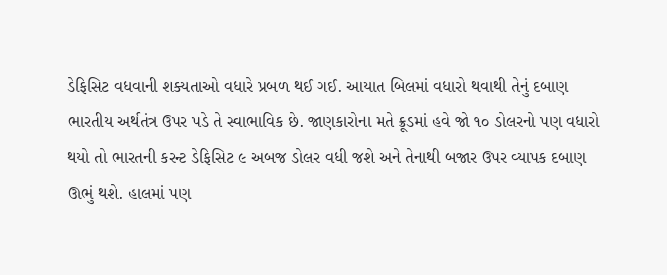ડેફિસિટ વધવાની શક્યતાઓ વધારે પ્રબળ થઈ ગઈ. આયાત બિલમાં વધારો થવાથી તેનું દબાણ ભારતીય અર્થતંત્ર ઉપર પડે તે સ્વાભાવિક છે. જાણકારોના મતે ક્રૂડમાં હવે જો ૧૦ ડોલરનો પણ વધારો થયો તો ભારતની કરન્ટ ડેફિસિટ ૯ અબજ ડોલર વધી જશે અને તેનાથી બજાર ઉપર વ્યાપક દબાણ ઊભું થશે. હાલમાં પણ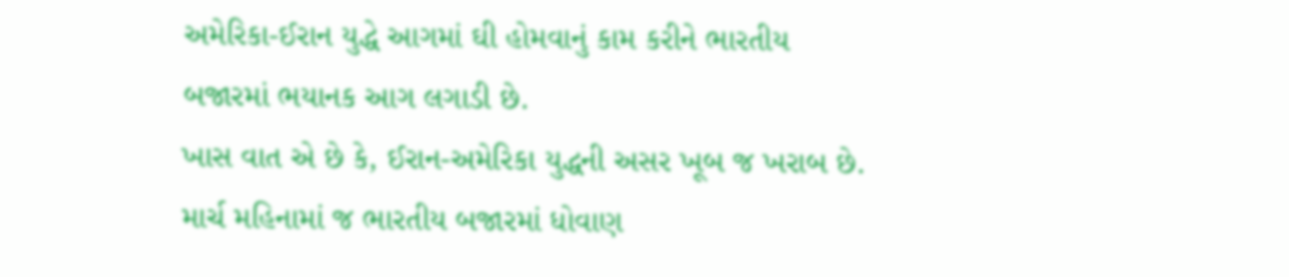અમેરિકા-ઈરાન યુદ્ધે આગમાં ઘી હોમવાનું કામ કરીને ભારતીય બજારમાં ભયાનક આગ લગાડી છે.
ખાસ વાત એ છે કે, ઈરાન-અમેરિકા યુદ્ધની અસર ખૂબ જ ખરાબ છે. માર્ચ મહિનામાં જ ભારતીય બજારમાં ધોવાણ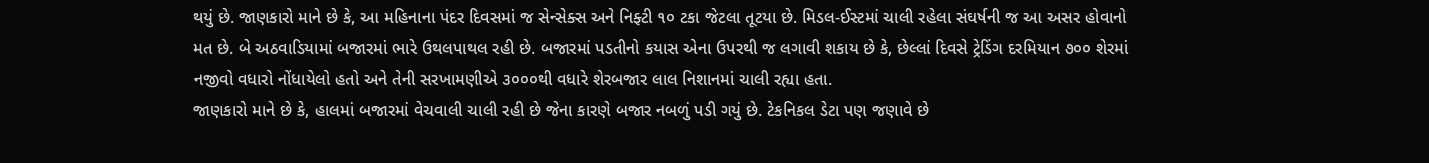થયું છે. જાણકારો માને છે કે, આ મહિનાના પંદર દિવસમાં જ સેન્સેક્સ અને નિફ્ટી ૧૦ ટકા જેટલા તૂટયા છે. મિડલ-ઈસ્ટમાં ચાલી રહેલા સંઘર્ષની જ આ અસર હોવાનો મત છે. બે અઠવાડિયામાં બજારમાં ભારે ઉથલપાથલ રહી છે. બજારમાં પડતીનો કયાસ એના ઉપરથી જ લગાવી શકાય છે કે, છેલ્લાં દિવસે ટ્રેડિંગ દરમિયાન ૭૦૦ શેરમાં નજીવો વધારો નોંધાયેલો હતો અને તેની સરખામણીએ ૩૦૦૦થી વધારે શેરબજાર લાલ નિશાનમાં ચાલી રહ્યા હતા.
જાણકારો માને છે કે, હાલમાં બજારમાં વેચવાલી ચાલી રહી છે જેના કારણે બજાર નબળું પડી ગયું છે. ટેકનિકલ ડેટા પણ જણાવે છે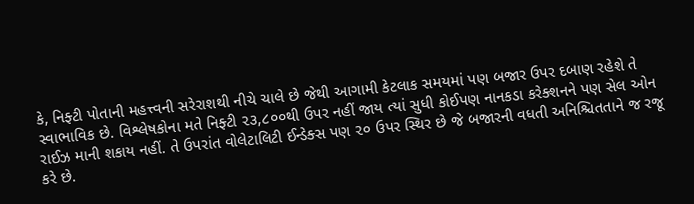કે, નિફ્ટી પોતાની મહત્ત્વની સરેરાશથી નીચે ચાલે છે જેથી આગામી કેટલાક સમયમાં પણ બજાર ઉપર દબાણ રહેશે તે સ્વાભાવિક છે. વિશ્લેષકોના મતે નિફ્ટી ૨૩,૮૦૦થી ઉપર નહીં જાય ત્યાં સુધી કોઈપણ નાનકડા કરેક્શનને પણ સેલ ઓન રાઈઝ માની શકાય નહીં. તે ઉપરાંત વોલેટાલિટી ઈન્ડેક્સ પણ ૨૦ ઉપર સ્થિર છે જે બજારની વધતી અનિશ્ચિતતાને જ રજૂ કરે છે.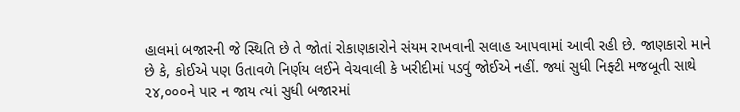હાલમાં બજારની જે સ્થિતિ છે તે જોતાં રોકાણકારોને સંયમ રાખવાની સલાહ આપવામાં આવી રહી છે. જાણકારો માને છે કે, કોઈએ પણ ઉતાવળે નિર્ણય લઈને વેચવાલી કે ખરીદીમાં પડવું જોઈએ નહીં. જ્યાં સુધી નિફ્ટી મજબૂતી સાથે ૨૪,૦૦૦ને પાર ન જાય ત્યાં સુધી બજારમાં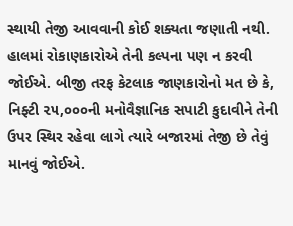સ્થાયી તેજી આવવાની કોઈ શક્યતા જણાતી નથી. હાલમાં રોકાણકારોએ તેની કલ્પના પણ ન કરવી જોઈએ. બીજી તરફ કેટલાક જાણકારોનો મત છે કે, નિફ્ટી ૨૫,૦૦૦ની મનોવૈજ્ઞાનિક સપાટી કુદાવીને તેની ઉપર સ્થિર રહેવા લાગે ત્યારે બજારમાં તેજી છે તેવું માનવું જોઈએ.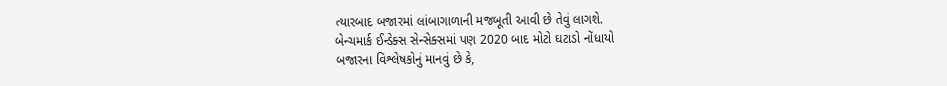ત્યારબાદ બજારમાં લાંબાગાળાની મજબૂતી આવી છે તેવું લાગશે.
બેન્ચમાર્ક ઈન્ડેક્સ સેન્સેક્સમાં પણ 2020 બાદ મોટો ઘટાડો નોંધાયો
બજારના વિશ્લેષકોનું માનવું છે કે,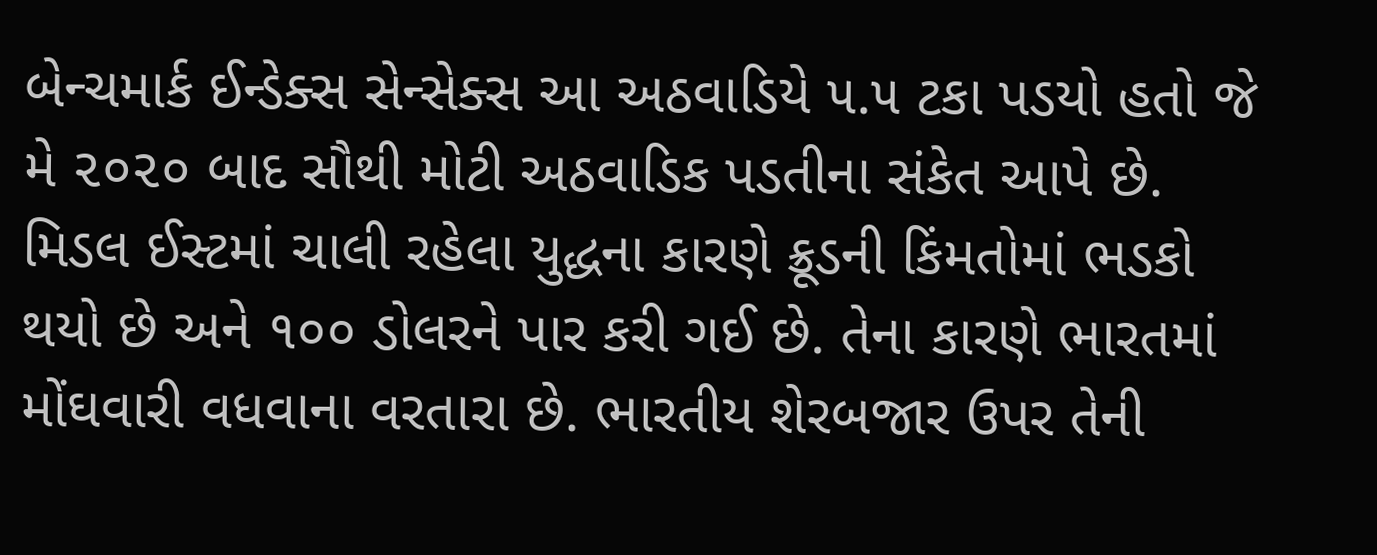બેન્ચમાર્ક ઈન્ડેક્સ સેન્સેક્સ આ અઠવાડિયે ૫.૫ ટકા પડયો હતો જે મે ૨૦૨૦ બાદ સૌથી મોટી અઠવાડિક પડતીના સંકેત આપે છે. મિડલ ઈસ્ટમાં ચાલી રહેલા યુદ્ધના કારણે ક્રૂડની કિંમતોમાં ભડકો થયો છે અને ૧૦૦ ડોલરને પાર કરી ગઈ છે. તેના કારણે ભારતમાં મોંઘવારી વધવાના વરતારા છે. ભારતીય શેરબજાર ઉપર તેની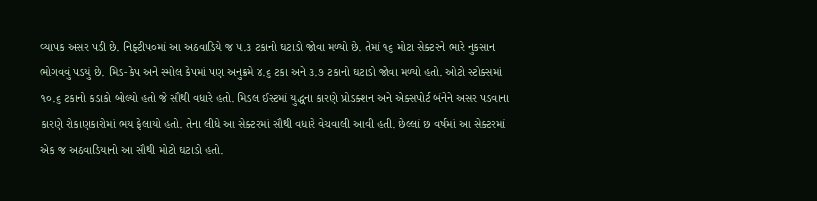વ્યાપક અસર પડી છે. નિફ્ટી૫૦માં આ અઠવાડિયે જ ૫.૩ ટકાનો ઘટાડો જોવા મળ્યો છે. તેમાં ૧૬ મોટા સેક્ટરને ભારે નુકસાન ભોગવવું પડયું છે. મિડ-કેપ અને સ્મોલ કેપમાં પણ અનુક્રમે ૪.૬ ટકા અને ૩.૭ ટકાનો ઘટાડો જોવા મળ્યો હતો. ઓટો સ્ટોક્સમાં ૧૦.૬ ટકાનો કડાકો બોલ્યો હતો જે સૌથી વધારે હતો. મિડલ ઈસ્ટમાં યુદ્ધના કારણે પ્રોડક્શન અને એક્સપોર્ટ બંનેને અસર પડવાના કારણે રોકાણકારોમાં ભય ફેલાયો હતો. તેના લીધે આ સેક્ટરમાં સૌથી વધારે વેચવાલી આવી હતી. છેલ્લાં છ વર્ષમાં આ સેક્ટરમાં એક જ અઠવાડિયાનો આ સૌથી મોટો ઘટાડો હતો.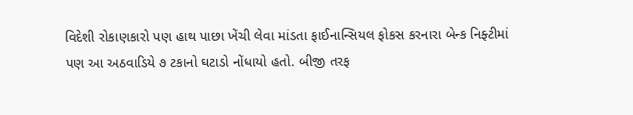વિદેશી રોકાણકારો પણ હાથ પાછા ખેંચી લેવા માંડતા ફાઈનાન્સિયલ ફોકસ કરનારા બેન્ક નિફ્ટીમાં પણ આ અઠવાડિયે ૭ ટકાનો ઘટાડો નોંધાયો હતો. બીજી તરફ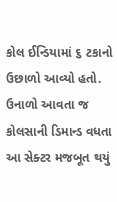કોલ ઈન્ડિયામાં ૬ ટકાનો ઉછાળો આવ્યો હતો. ઉનાળો આવતા જ કોલસાની ડિમાન્ડ વધતા આ સેક્ટર મજબૂત થયું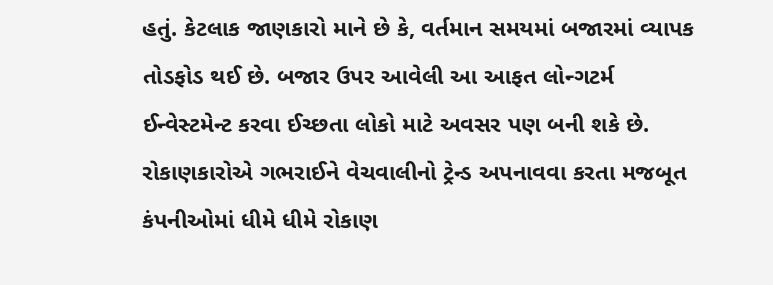હતું. કેટલાક જાણકારો માને છે કે, વર્તમાન સમયમાં બજારમાં વ્યાપક તોડફોડ થઈ છે. બજાર ઉપર આવેલી આ આફત લોન્ગટર્મ ઈન્વેસ્ટમેન્ટ કરવા ઈચ્છતા લોકો માટે અવસર પણ બની શકે છે. રોકાણકારોએ ગભરાઈને વેચવાલીનો ટ્રેન્ડ અપનાવવા કરતા મજબૂત કંપનીઓમાં ધીમે ધીમે રોકાણ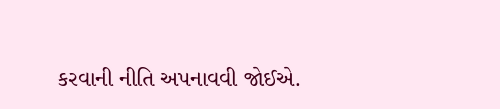કરવાની નીતિ અપનાવવી જોઈએ.